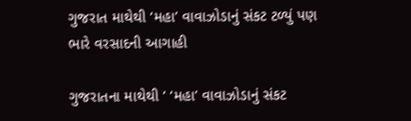ગુજરાત માથેથી ‘મહા’ વાવાઝોડાનું સંકટ ટળ્યું પણ ભારે વરસાદની આગાહી

ગુજરાતના માથેથી ‘ ‘મહા’ વાવાઝોડાનું સંકટ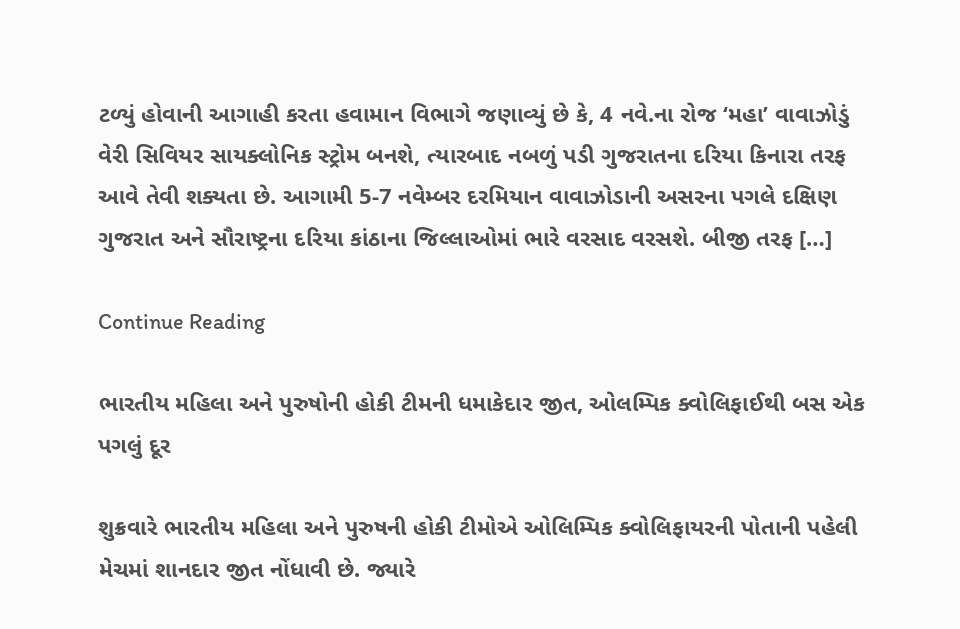ટળ્યું હોવાની આગાહી કરતા હવામાન વિભાગે જણાવ્યું છે કે, 4 નવે.ના રોજ ‘મહા’ વાવાઝોડું વેરી સિવિયર સાયક્લોનિક સ્ટ્રોમ બનશે, ત્યારબાદ નબળું પડી ગુજરાતના દરિયા કિનારા તરફ આવે તેવી શક્યતા છે. આગામી 5-7 નવેમ્બર દરમિયાન વાવાઝોડાની અસરના પગલે દક્ષિણ ગુજરાત અને સૌરાષ્ટ્રના દરિયા કાંઠાના જિલ્લાઓમાં ભારે વરસાદ વરસશે. બીજી તરફ […]

Continue Reading

ભારતીય મહિલા અને પુરુષોની હોકી ટીમની ધમાકેદાર જીત, ઓલમ્પિક ક્વોલિફાઈથી બસ એક પગલું દૂર

શુક્રવારે ભારતીય મહિલા અને પુરુષની હોકી ટીમોએ ઓલિમ્પિક ક્વોલિફાયરની પોતાની પહેલી મેચમાં શાનદાર જીત નોંધાવી છે. જ્યારે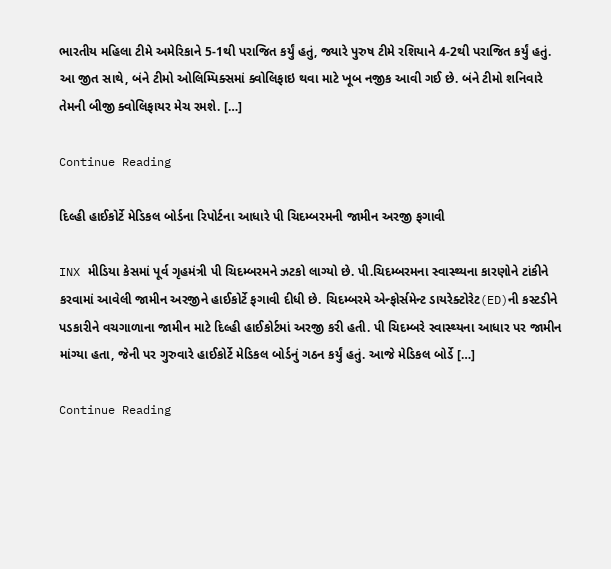ભારતીય મહિલા ટીમે અમેરિકાને 5-1થી પરાજિત કર્યું હતું, જ્યારે પુરુષ ટીમે રશિયાને 4-2થી પરાજિત કર્યું હતું. આ જીત સાથે, બંને ટીમો ઓલિમ્પિક્સમાં ક્વોલિફાઇ થવા માટે ખૂબ નજીક આવી ગઈ છે. બંને ટીમો શનિવારે તેમની બીજી ક્વોલિફાયર મેચ રમશે. […]

Continue Reading

દિલ્હી હાઈકોર્ટે મેડિકલ બોર્ડના રિપોર્ટના આધારે પી ચિદમ્બરમની જામીન અરજી ફગાવી

INX મીડિયા કેસમાં પૂર્વ ગૃહમંત્રી પી ચિદમ્બરમને ઝટકો લાગ્યો છે. પી.ચિદમ્બરમના સ્વાસ્થ્યના કારણોને ટાંકીને કરવામાં આવેલી જામીન અરજીને હાઈકોર્ટે ફગાવી દીધી છે. ચિદમ્બરમે એન્ફોર્સમેન્ટ ડાયરેક્ટોરેટ(ED)ની કસ્ટડીને પડકારીને વચગાળાના જામીન માટે દિલ્હી હાઈકોર્ટમાં અરજી કરી હતી. પી ચિદમ્બરે સ્વાસ્થ્યના આધાર પર જામીન માંગ્યા હતા, જેની પર ગુરુવારે હાઈકોર્ટે મેડિકલ બોર્ડનું ગઠન કર્યું હતું. આજે મેડિકલ બોર્ડે […]

Continue Reading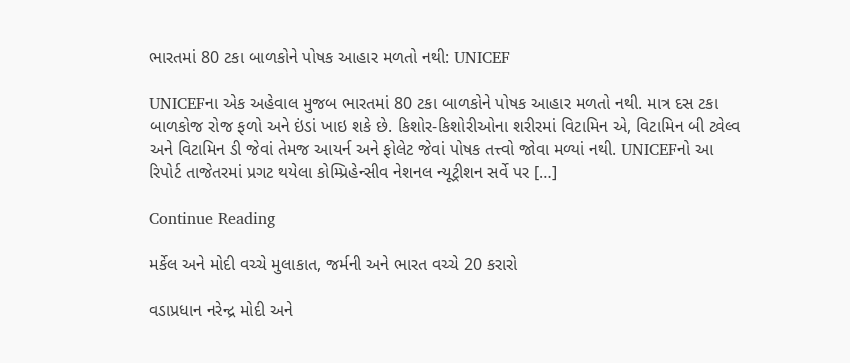ભારતમાં 80 ટકા બાળકોને પોષક આહાર મળતો નથી: UNICEF

UNICEFના એક અહેવાલ મુજબ ભારતમાં 80 ટકા બાળકોને પોષક આહાર મળતો નથી. માત્ર દસ ટકા બાળકોજ રોજ ફળો અને ઇંડાં ખાઇ શકે છે. કિશોર-કિશોરીઓના શરીરમાં વિટામિન એ, વિટામિન બી ટ્વેલ્વ અને વિટામિન ડી જેવાં તેમજ આયર્ન અને ફોલેટ જેવાં પોષક તત્ત્વો જોવા મળ્યાં નથી. UNICEFનો આ રિપોર્ટ તાજેતરમાં પ્રગટ થયેલા કોમ્પ્રિહેન્સીવ નેશનલ ન્યૂટ્રીશન સર્વે પર […]

Continue Reading

મર્કેલ અને મોદી વચ્ચે મુલાકાત, જર્મની અને ભારત વચ્ચે 20 કરારો

વડાપ્રધાન નરેન્દ્ર મોદી અને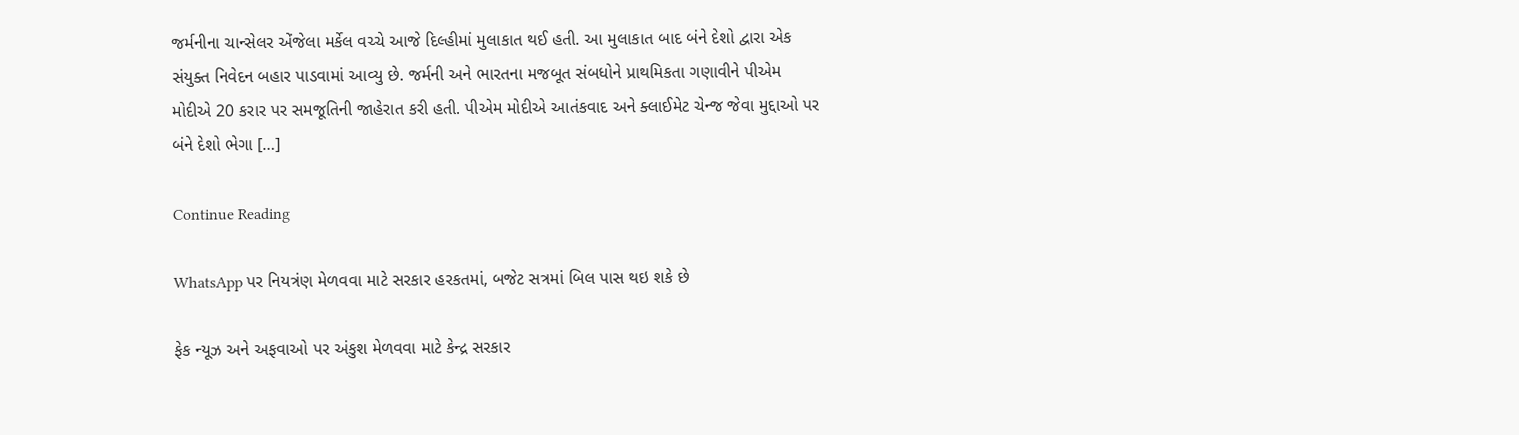જર્મનીના ચાન્સેલર એંજેલા મર્કેલ વચ્ચે આજે દિલ્હીમાં મુલાકાત થઈ હતી. આ મુલાકાત બાદ બંને દેશો દ્વારા એક સંયુક્ત નિવેદન બહાર પાડવામાં આવ્યુ છે. જર્મની અને ભારતના મજબૂત સંબધોને પ્રાથમિકતા ગણાવીને પીએમ મોદીએ 20 કરાર પર સમજૂતિની જાહેરાત કરી હતી. પીએમ મોદીએ આતંકવાદ અને ક્લાઈમેટ ચેન્જ જેવા મુદ્દાઓ પર બંને દેશો ભેગા […]

Continue Reading

WhatsApp પર નિયત્રંણ મેળવવા માટે સરકાર હરકતમાં, બજેટ સત્રમાં બિલ પાસ થઇ શકે છે

ફેક ન્યૂઝ અને અફવાઓ પર અંકુશ મેળવવા માટે કેન્દ્ર સરકાર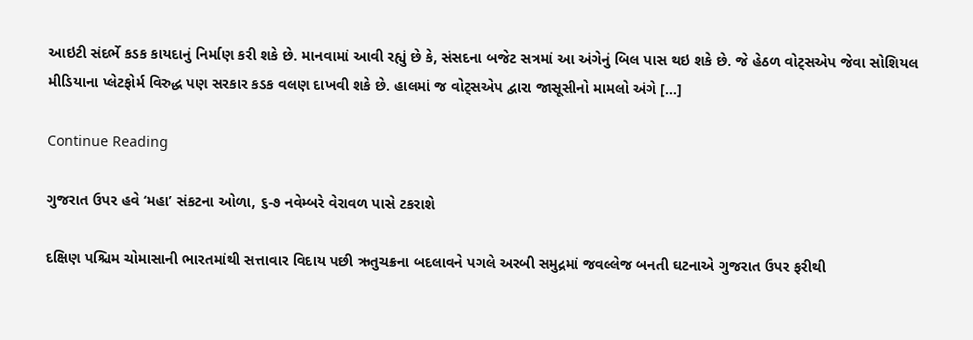આઇટી સંદર્ભે કડક કાયદાનું નિર્માણ કરી શકે છે. માનવામાં આવી રહ્યું છે કે, સંસદના બજેટ સત્રમાં આ અંગેનું બિલ પાસ થઇ શકે છે. જે હેઠળ વોટ્સએપ જેવા સોશિયલ મીડિયાના પ્લેટફોર્મ વિરુદ્ધ પણ સરકાર કડક વલણ દાખવી શકે છે. હાલમાં જ વોટ્સએપ દ્વારા જાસૂસીનો મામલો અંગે […]

Continue Reading

ગુજરાત ઉપર હવે ‘મહા’ સંકટના ઓળા, ૬-૭ નવેમ્બરે વેરાવળ પાસે ટકરાશે

દક્ષિણ પશ્ચિમ ચોમાસાની ભારતમાંથી સત્તાવાર વિદાય પછી ઋતુચક્રના બદલાવને પગલે અરબી સમુદ્રમાં જવલ્લેજ બનતી ઘટનાએ ગુજરાત ઉપર ફરીથી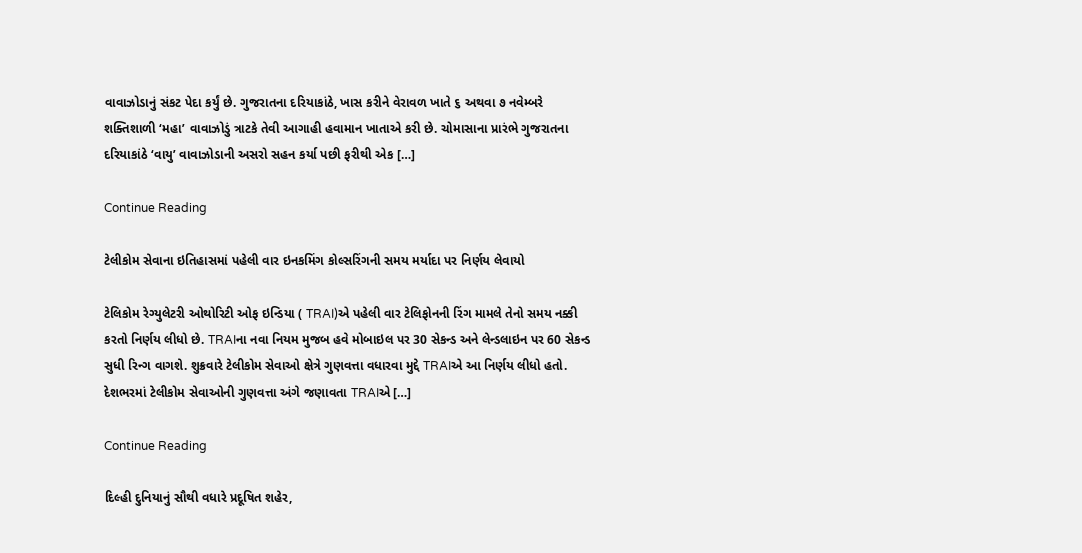વાવાઝોડાનું સંકટ પેદા કર્યું છે. ગુજરાતના દરિયાકાંઠે, ખાસ કરીને વેરાવળ ખાતે ૬ અથવા ૭ નવેમ્બરે શક્તિશાળી ‘મહા’ વાવાઝોડું ત્રાટકે તેવી આગાહી હવામાન ખાતાએ કરી છે. ચોમાસાના પ્રારંભે ગુજરાતના દરિયાકાંઠે ‘વાયુ’ વાવાઝોડાની અસરો સહન કર્યા પછી ફરીથી એક […]

Continue Reading

ટેલીકોમ સેવાના ઇતિહાસમાં પહેલી વાર ઇનકમિંગ કોલ્સરિંગની સમય મર્યાદા પર નિર્ણય લેવાયો

ટેલિકોમ રેગ્યુલેટરી ઓથોરિટી ઓફ ઇન્ડિયા ( TRAI)એ પહેલી વાર ટેલિફોનની રિંગ મામલે તેનો સમય નક્કી કરતો નિર્ણય લીધો છે. TRAIના નવા નિયમ મુજબ હવે મોબાઇલ પર 30 સેકન્ડ અને લેન્ડલાઇન પર 60 સેકન્ડ સુધી રિન્ગ વાગશે. શુક્રવારે ટેલીકોમ સેવાઓ ક્ષેત્રે ગુણવત્તા વધારવા મુદ્દે TRAIએ આ નિર્ણય લીધો હતો. દેશભરમાં ટેલીકોમ સેવાઓની ગુણવત્તા અંગે જણાવતા TRAIએ […]

Continue Reading

દિલ્હી દુનિયાનું સૌથી વધારે પ્રદૂષિત શહેર,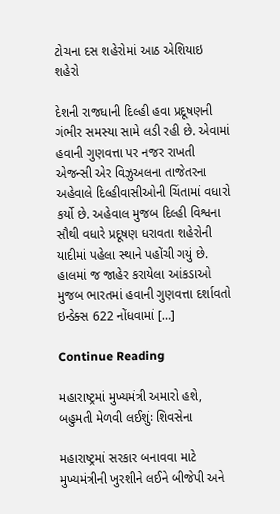ટોચના દસ શહેરોમાં આઠ એશિયાઇ શહેરો

દેશની રાજધાની દિલ્હી હવા પ્રદૂષણની ગંભીર સમસ્યા સામે લડી રહી છે. એવામાં હવાની ગુણવત્તા પર નજર રાખતી એજન્સી એર વિઝુઅલના તાજેતરના અહેવાલે દિલ્હીવાસીઓની ચિંતામાં વધારો કર્યો છે. અહેવાલ મુજબ દિલ્હી વિશ્વના સૌથી વધારે પ્રદૂષણ ધરાવતા શહેરોની યાદીમાં પહેલા સ્થાને પહોંચી ગયું છે. હાલમાં જ જાહેર કરાયેલા આંકડાઓ મુજબ ભારતમાં હવાની ગુણવત્તા દર્શાવતો ઇન્ડેક્સ 622 નોંધવામાં […]

Continue Reading

મહારાષ્ટ્રમાં મુખ્યમંત્રી અમારો હશે, બહુમતી મેળવી લઈશુંઃ શિવસેના

મહારાષ્ટ્રમાં સરકાર બનાવવા માટે મુખ્યમંત્રીની ખુરશીને લઈને બીજેપી અને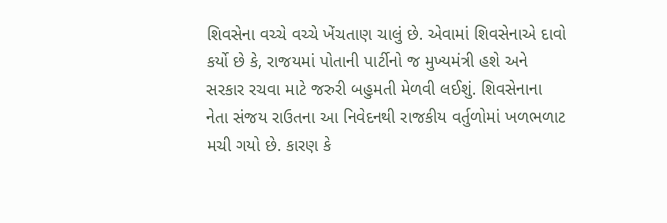શિવસેના વચ્ચે વચ્ચે ખેંચતાણ ચાલું છે. એવામાં શિવસેનાએ દાવો કર્યો છે કે, રાજયમાં પોતાની પાર્ટીનો જ મુખ્યમંત્રી હશે અને સરકાર રચવા માટે જરુરી બહુમતી મેળવી લઈશું. શિવસેનાના નેતા સંજય રાઉતના આ નિવેદનથી રાજકીય વર્તુળોમાં ખળભળાટ મચી ગયો છે. કારણ કે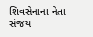શિવસેનાના નેતા સંજય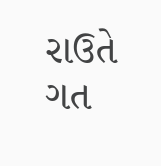રાઉતે ગત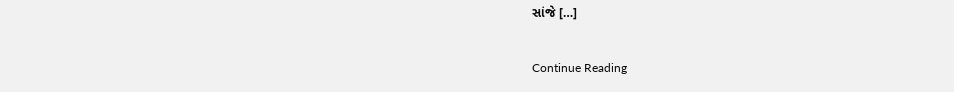સાંજે […]

Continue Reading